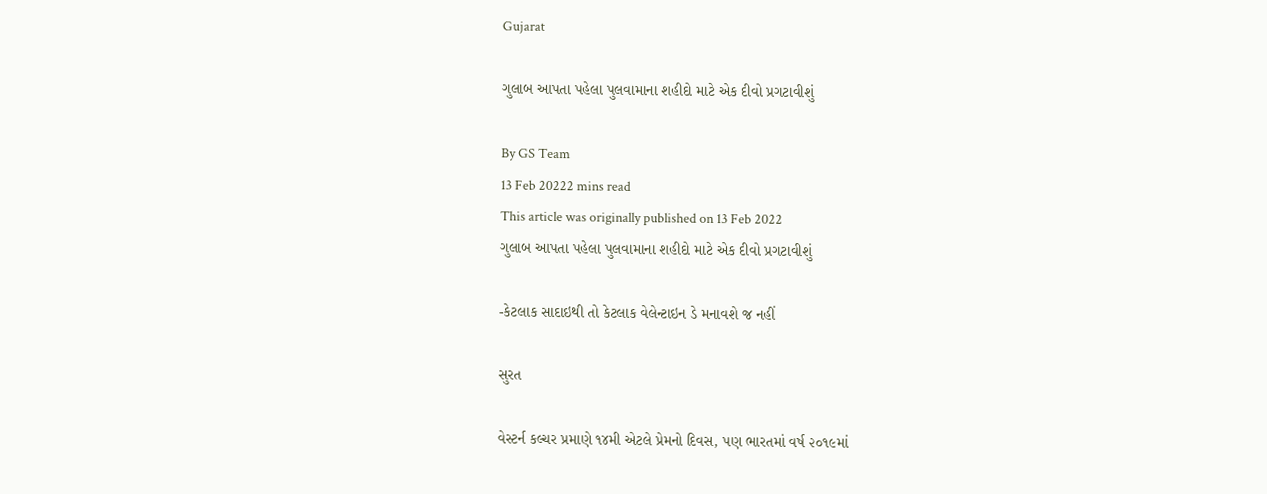Gujarat

ગુલાબ આપતા પહેલા પુલવામાના શહીદો માટે એક દીવો પ્રગટાવીશું

By GS Team
13 Feb 20222 mins read
This article was originally published on 13 Feb 2022
ગુલાબ આપતા પહેલા પુલવામાના શહીદો માટે એક દીવો પ્રગટાવીશું

-કેટલાક સાદાઇથી તો કેટલાક વેલેન્ટાઇન ડે મનાવશે જ નહીં

સુરત

વેસ્ટર્ન કલ્ચર પ્રમાણે ૧૪મી એટલે પ્રેમનો દિવસ, પણ ભારતમાં વર્ષ ૨૦૧૯માં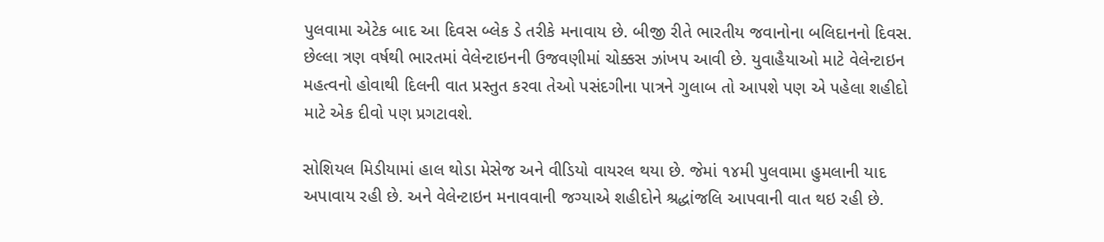પુલવામા એટેક બાદ આ દિવસ બ્લેક ડે તરીકે મનાવાય છે. બીજી રીતે ભારતીય જવાનોના બલિદાનનો દિવસ. છેલ્લા ત્રણ વર્ષથી ભારતમાં વેલેન્ટાઇનની ઉજવણીમાં ચોક્કસ ઝાંખપ આવી છે. યુવાહૈયાઓ માટે વેલેન્ટાઇન મહત્વનો હોવાથી દિલની વાત પ્રસ્તુત કરવા તેઓ પસંદગીના પાત્રને ગુલાબ તો આપશે પણ એ પહેલા શહીદો માટે એક દીવો પણ પ્રગટાવશે.

સોશિયલ મિડીયામાં હાલ થોડા મેસેજ અને વીડિયો વાયરલ થયા છે. જેમાં ૧૪મી પુલવામા હુમલાની યાદ અપાવાય રહી છે. અને વેલેન્ટાઇન મનાવવાની જગ્યાએ શહીદોને શ્રદ્ધાંજલિ આપવાની વાત થઇ રહી છે.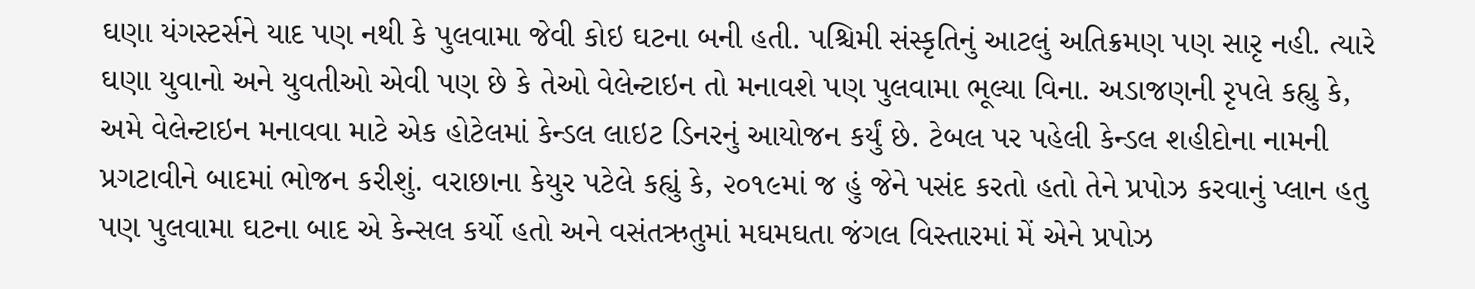ઘણા યંગસ્ટર્સને યાદ પણ નથી કે પુલવામા જેવી કોઇ ઘટના બની હતી. પશ્ચિમી સંસ્કૃતિનું આટલું અતિક્રમણ પણ સારૃ નહી. ત્યારે ઘણા યુવાનો અને યુવતીઓ એવી પણ છે કે તેઓ વેલેન્ટાઇન તો મનાવશે પણ પુલવામા ભૂલ્યા વિના. અડાજણની રૃપલે કહ્યુ કે, અમે વેલેન્ટાઇન મનાવવા માટે એક હોટેલમાં કેન્ડલ લાઇટ ડિનરનું આયોજન કર્યું છે. ટેબલ પર પહેલી કેન્ડલ શહીદોના નામની પ્રગટાવીને બાદમાં ભોજન કરીશું. વરાછાના કેયુર પટેલે કહ્યું કે, ૨૦૧૯માં જ હું જેને પસંદ કરતો હતો તેને પ્રપોઝ કરવાનું પ્લાન હતુ પણ પુલવામા ઘટના બાદ એ કેન્સલ કર્યો હતો અને વસંતઋતુમાં મઘમઘતા જંગલ વિસ્તારમાં મેં એને પ્રપોઝ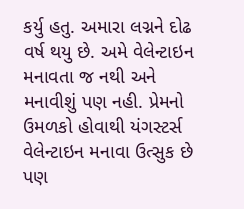કર્યુ હતુ. અમારા લગ્નને દોઢ વર્ષ થયુ છે. અમે વેલેન્ટાઇન મનાવતા જ નથી અને મનાવીશું પણ નહી. પ્રેમનો ઉમળકો હોવાથી યંગસ્ટર્સ વેલેન્ટાઇન મનાવા ઉત્સુક છે પણ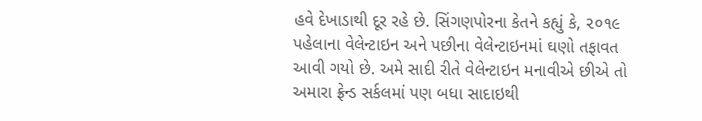હવે દેખાડાથી દૂર રહે છે. સિંગણપોરના કેતને કહ્યું કે, ૨૦૧૯ પહેલાના વેલેન્ટાઇન અને પછીના વેલેન્ટાઇનમાં ઘણો તફાવત આવી ગયો છે. અમે સાદી રીતે વેલેન્ટાઇન મનાવીએ છીએ તો અમારા ફ્રેન્ડ સર્કલમાં પણ બધા સાદાઇથી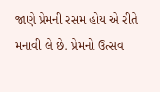જાણે પ્રેમની રસમ હોય એ રીતે મનાવી લે છે. પ્રેમનો ઉત્સવ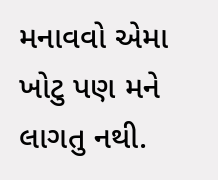મનાવવો એમા ખોટુ પણ મને લાગતુ નથી.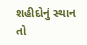શહીદોનું સ્થાન તો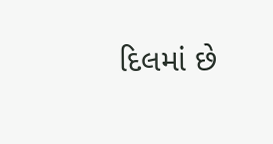દિલમાં છે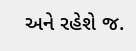અને રહેશે જ.